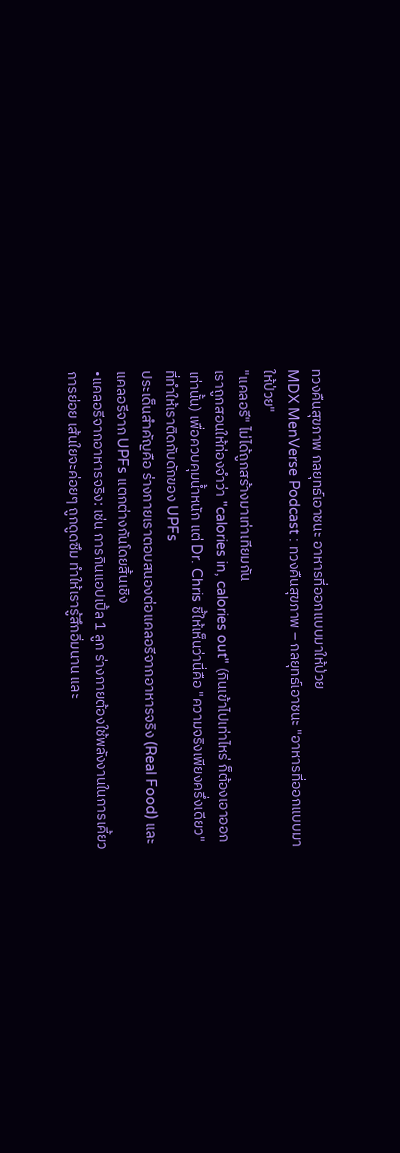ทวงคืนสุขภาพ กลยุทธ์เอาชนะ อาหารที่ออกแบบมาให้ป่วย
MDX MenVerse Podcast : ทวงคืนสุขภาพ – กลยุทธ์เอาชนะ "อาหารที่ออกแบบมาให้ป่วย"
"แคลอรี" ไม่ได้ถูกสร้างมาเท่าเทียมกัน
เราถูกสอนให้ท่องจำว่า "calories in, calories out" (กินเข้าไปเท่าไหร่ ก็ต้องเอาออกเท่านั้น) เพื่อควบคุมน้ำหนัก แต่ Dr. Chris ชี้ให้เห็นว่านี่คือ "ความจริงเพียงครึ่งเดียว" ที่ทำให้เราติดกับดักของ UPFs
ประเด็นสำคัญคือ ร่างกายเราตอบสนองต่อแคลอรีจากอาหารจริง (Real Food) และแคลอรีจาก UPFs แตกต่างกันโดยสิ้นเชิง
•แคลอรีจากอาหารจริง: เช่น การกินแอปเปิ้ล 1 ลูก ร่างกายต้องใช้พลังงานในการเคี้ยว การย่อย เส้นใยจะค่อยๆ ถูกดูดซึม ทำให้เรารู้สึกอิ่มนาน และ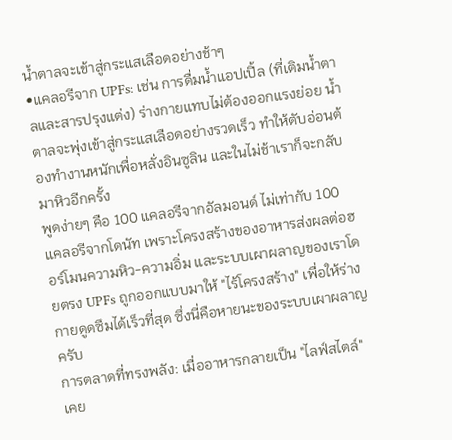น้ำตาลจะเข้าสู่กระแสเลือดอย่างช้าๆ
•แคลอรีจาก UPFs: เช่น การดื่มน้ำแอปเปิ้ล (ที่เติมน้ำตาลและสารปรุงแต่ง) ร่างกายแทบไม่ต้องออกแรงย่อย น้ำตาลจะพุ่งเข้าสู่กระแสเลือดอย่างรวดเร็ว ทำให้ตับอ่อนต้องทำงานหนักเพื่อหลั่งอินซูลิน และในไม่ช้าเราก็จะกลับมาหิวอีกครั้ง
พูดง่ายๆ คือ 100 แคลอรีจากอัลมอนด์ ไม่เท่ากับ 100 แคลอรีจากโดนัท เพราะโครงสร้างของอาหารส่งผลต่อฮอร์โมนความหิว-ความอิ่ม และระบบเผาผลาญของเราโดยตรง UPFs ถูกออกแบบมาให้ "ไร้โครงสร้าง" เพื่อให้ร่างกายดูดซึมได้เร็วที่สุด ซึ่งนี่คือหายนะของระบบเผาผลาญครับ
การตลาดที่ทรงพลัง: เมื่ออาหารกลายเป็น "ไลฟ์สไตล์"
เคย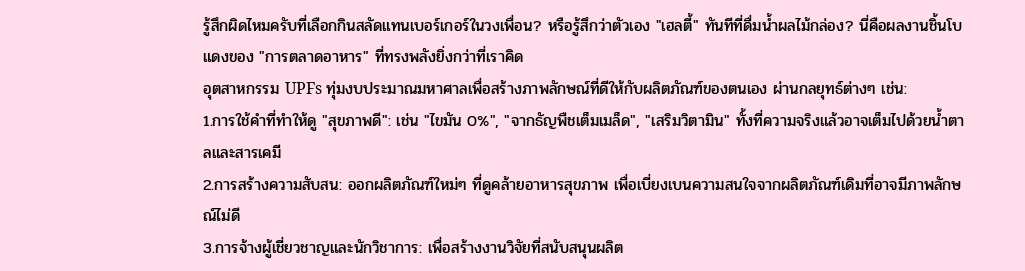รู้สึกผิดไหมครับที่เลือกกินสลัดแทนเบอร์เกอร์ในวงเพื่อน? หรือรู้สึกว่าตัวเอง "เฮลตี้" ทันทีที่ดื่มน้ำผลไม้กล่อง? นี่คือผลงานชิ้นโบแดงของ "การตลาดอาหาร" ที่ทรงพลังยิ่งกว่าที่เราคิด
อุตสาหกรรม UPFs ทุ่มงบประมาณมหาศาลเพื่อสร้างภาพลักษณ์ที่ดีให้กับผลิตภัณฑ์ของตนเอง ผ่านกลยุทธ์ต่างๆ เช่น:
1.การใช้คำที่ทำให้ดู "สุขภาพดี": เช่น "ไขมัน 0%", "จากธัญพืชเต็มเมล็ด", "เสริมวิตามิน" ทั้งที่ความจริงแล้วอาจเต็มไปด้วยน้ำตาลและสารเคมี
2.การสร้างความสับสน: ออกผลิตภัณฑ์ใหม่ๆ ที่ดูคล้ายอาหารสุขภาพ เพื่อเบี่ยงเบนความสนใจจากผลิตภัณฑ์เดิมที่อาจมีภาพลักษณ์ไม่ดี
3.การจ้างผู้เชี่ยวชาญและนักวิชาการ: เพื่อสร้างงานวิจัยที่สนับสนุนผลิต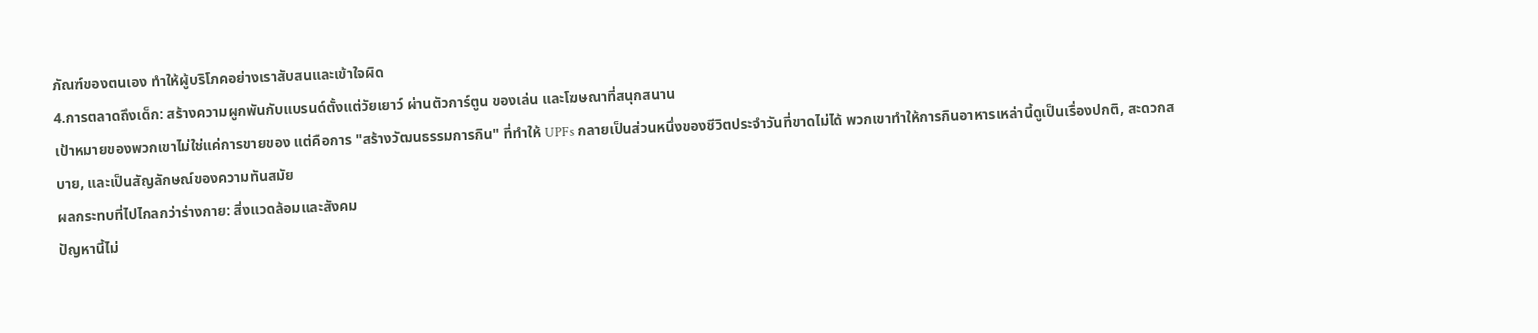ภัณฑ์ของตนเอง ทำให้ผู้บริโภคอย่างเราสับสนและเข้าใจผิด
4.การตลาดถึงเด็ก: สร้างความผูกพันกับแบรนด์ตั้งแต่วัยเยาว์ ผ่านตัวการ์ตูน ของเล่น และโฆษณาที่สนุกสนาน
เป้าหมายของพวกเขาไม่ใช่แค่การขายของ แต่คือการ "สร้างวัฒนธรรมการกิน" ที่ทำให้ UPFs กลายเป็นส่วนหนึ่งของชีวิตประจำวันที่ขาดไม่ได้ พวกเขาทำให้การกินอาหารเหล่านี้ดูเป็นเรื่องปกติ, สะดวกสบาย, และเป็นสัญลักษณ์ของความทันสมัย
ผลกระทบที่ไปไกลกว่าร่างกาย: สิ่งแวดล้อมและสังคม
ปัญหานี้ไม่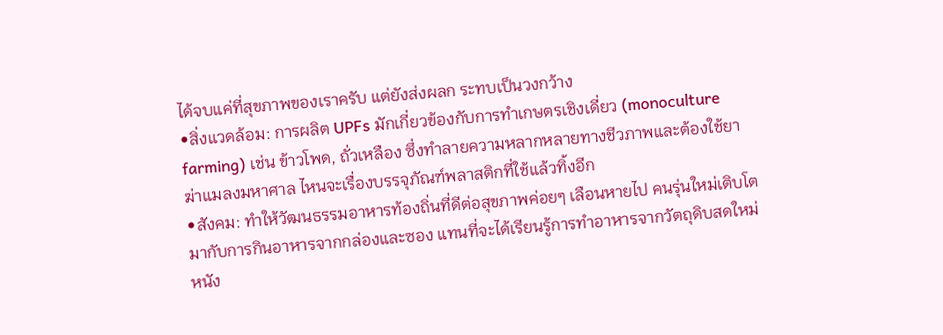ได้จบแค่ที่สุขภาพของเราครับ แต่ยังส่งผลก ระทบเป็นวงกว้าง
•สิ่งแวดล้อม: การผลิต UPFs มักเกี่ยวข้องกับการทำเกษตรเชิงเดี่ยว (monoculture farming) เช่น ข้าวโพด, ถั่วเหลือง ซึ่งทำลายความหลากหลายทางชีวภาพและต้องใช้ยาฆ่าแมลงมหาศาล ไหนจะเรื่องบรรจุภัณฑ์พลาสติกที่ใช้แล้วทิ้งอีก
•สังคม: ทำให้วัฒนธรรมอาหารท้องถิ่นที่ดีต่อสุขภาพค่อยๆ เลือนหายไป คนรุ่นใหม่เติบโตมากับการกินอาหารจากกล่องและซอง แทนที่จะได้เรียนรู้การทำอาหารจากวัตถุดิบสดใหม่
หนัง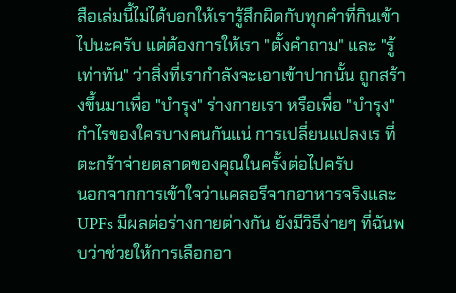สือเล่มนี้ไม่ได้บอกให้เรารู้สึกผิดกับทุกคำที่กินเข้าไปนะครับ แต่ต้องการให้เรา "ตั้งคำถาม" และ "รู้เท่าทัน" ว่าสิ่งที่เรากำลังจะเอาเข้าปากนั้น ถูกสร้างขึ้นมาเพื่อ "บำรุง" ร่างกายเรา หรือเพื่อ "บำรุง" กำไรของใครบางคนกันแน่ การเปลี่ยนแปลงเร ที่ตะกร้าจ่ายตลาดของคุณในครั้งต่อไปครับ
นอกจากการเข้าใจว่าแคลอรีจากอาหารจริงและ UPFs มีผลต่อร่างกายต่างกัน ยังมีวิธีง่ายๆ ที่ฉันพบว่าช่วยให้การเลือกอา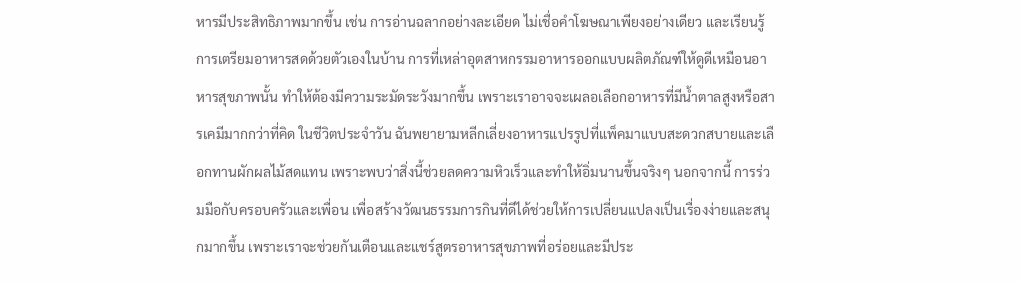หารมีประสิทธิภาพมากขึ้น เช่น การอ่านฉลากอย่างละเอียด ไม่เชื่อคำโฆษณาเพียงอย่างเดียว และเรียนรู้การเตรียมอาหารสดด้วยตัวเองในบ้าน การที่เหล่าอุตสาหกรรมอาหารออกแบบผลิตภัณฑ์ให้ดูดีเหมือนอาหารสุขภาพนั้น ทำให้ต้องมีความระมัดระวังมากขึ้น เพราะเราอาจจะเผลอเลือกอาหารที่มีน้ำตาลสูงหรือสารเคมีมากกว่าที่คิด ในชีวิตประจำวัน ฉันพยายามหลีกเลี่ยงอาหารแปรรูปที่แพ็คมาแบบสะดวกสบายและเลือกทานผักผลไม้สดแทน เพราะพบว่าสิ่งนี้ช่วยลดความหิวเร็วและทำให้อิ่มนานขึ้นจริงๆ นอกจากนี้ การร่วมมือกับครอบครัวและเพื่อน เพื่อสร้างวัฒนธรรมการกินที่ดีได้ช่วยให้การเปลี่ยนแปลงเป็นเรื่องง่ายและสนุกมากขึ้น เพราะเราจะช่วยกันเตือนและแชร์สูตรอาหารสุขภาพที่อร่อยและมีประ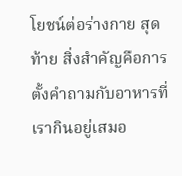โยชน์ต่อร่างกาย สุดท้าย สิ่งสำคัญคือการตั้งคำถามกับอาหารที่เรากินอยู่เสมอ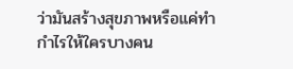ว่ามันสร้างสุขภาพหรือแค่ทำกำไรให้ใครบางคน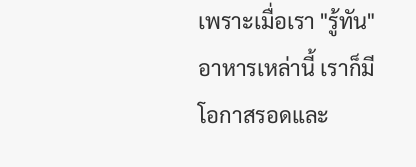เพราะเมื่อเรา "รู้ทัน" อาหารเหล่านี้ เราก็มีโอกาสรอดและ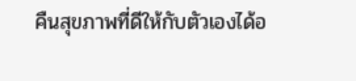คืนสุขภาพที่ดีให้กับตัวเองได้อ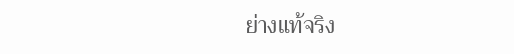ย่างแท้จริง